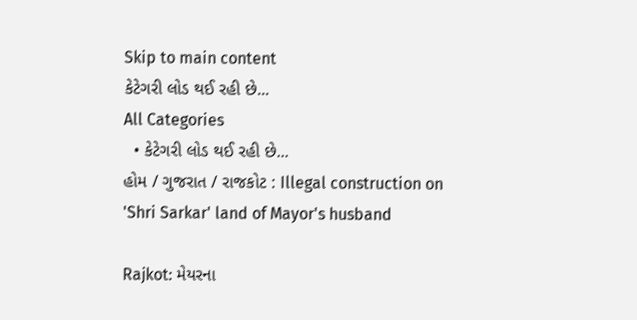Skip to main content
કેટેગરી લોડ થઈ રહી છે...
All Categories
  • કેટેગરી લોડ થઈ રહી છે...
હોમ / ગુજરાત / રાજકોટ : Illegal construction on 'Shri Sarkar' land of Mayor's husband

Rajkot: મેયરના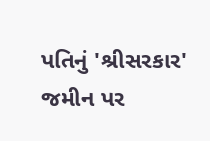પતિનું 'શ્રીસરકાર' જમીન પર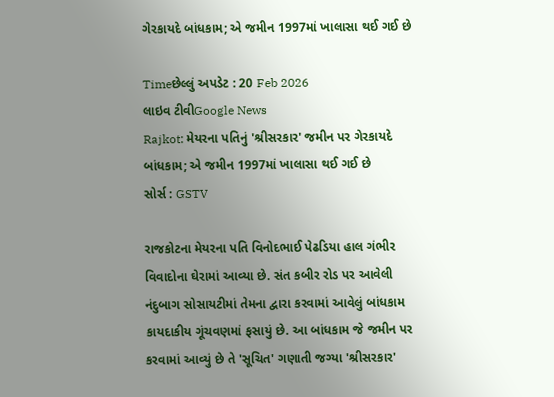ગેરકાયદે બાંધકામ; એ જમીન 1997માં ખાલાસા થઈ ગઈ છે

Timeછેલ્લું અપડેટ : 20 Feb 2026
લાઇવ ટીવીGoogle News
Rajkot: મેયરના પતિનું 'શ્રીસરકાર' જમીન પર ગેરકાયદે બાંધકામ; એ જમીન 1997માં ખાલાસા થઈ ગઈ છે
સોર્સ : GSTV

રાજકોટના મેયરના પતિ વિનોદભાઈ પેઢડિયા હાલ ગંભીર વિવાદોના ઘેરામાં આવ્યા છે. સંત કબીર રોડ પર આવેલી નંદુબાગ સોસાયટીમાં તેમના દ્વારા કરવામાં આવેલું બાંધકામ કાયદાકીય ગૂંચવણમાં ફસાયું છે. આ બાંધકામ જે જમીન પર કરવામાં આવ્યું છે તે 'સૂચિત' ગણાતી જગ્યા 'શ્રીસરકાર'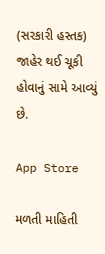(સરકારી હસ્તક) જાહેર થઈ ચૂકી હોવાનું સામે આવ્યું છે.

App Store

મળતી માહિતી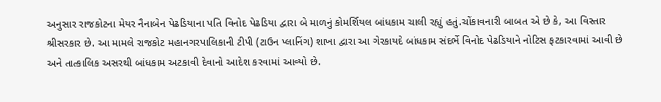અનુસાર રાજકોટના મેયર નૈનાબેન પેઢડિયાના પતિ વિનોદ પેઢડિયા દ્વારા બે માળનું કોમર્શિયલ બાંધકામ ચાલી રહ્યું હતું.ચોંકાવનારી બાબત એ છે કે, આ વિસ્તાર શ્રીસરકાર છે. આ મામલે રાજકોટ મહાનગરપાલિકાની ટીપી (ટાઉન પ્લાનિંગ) શાખા દ્વારા આ ગેરકાયદે બાંધકામ સંદર્ભે વિનોદ પેઢડિયાને નોટિસ ફટકારવામાં આવી છે અને તાત્કાલિક અસરથી બાંધકામ અટકાવી દેવાનો આદેશ કરવામાં આવ્યો છે.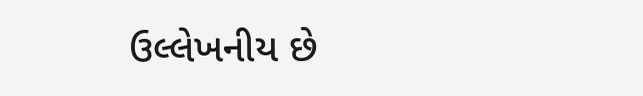ઉલ્લેખનીય છે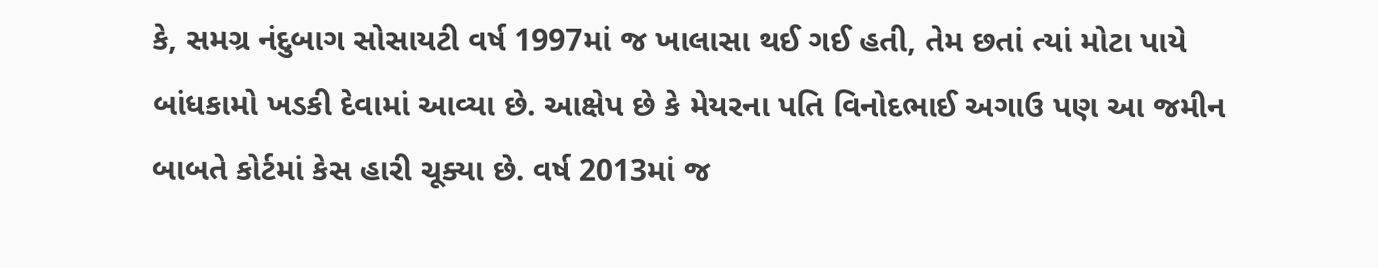કે, સમગ્ર નંદુબાગ સોસાયટી વર્ષ 1997માં જ ખાલાસા થઈ ગઈ હતી, તેમ છતાં ત્યાં મોટા પાયે બાંધકામો ખડકી દેવામાં આવ્યા છે. આક્ષેપ છે કે મેયરના પતિ વિનોદભાઈ અગાઉ પણ આ જમીન બાબતે કોર્ટમાં કેસ હારી ચૂક્યા છે. વર્ષ 2013માં જ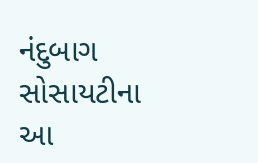નંદુબાગ સોસાયટીના આ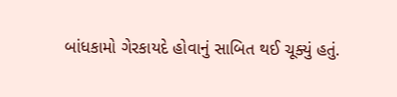બાંધકામો ગેરકાયદે હોવાનું સાબિત થઈ ચૂક્યું હતું.